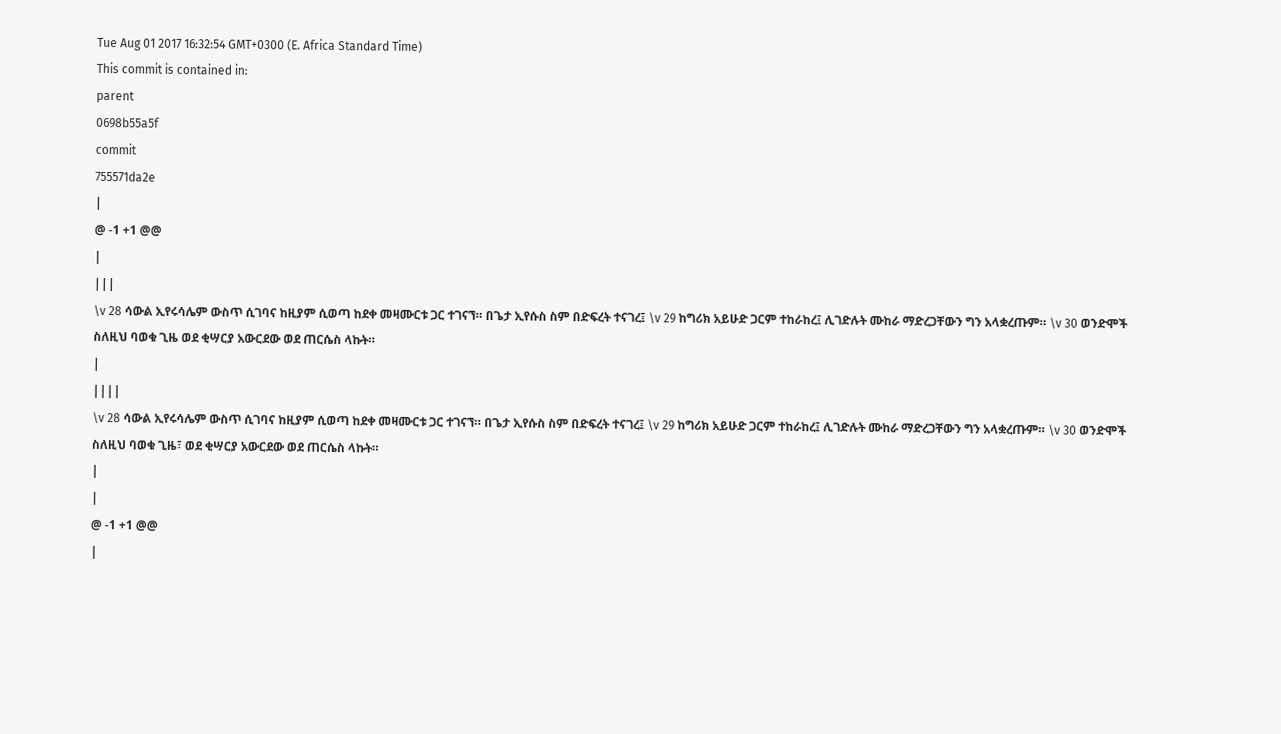Tue Aug 01 2017 16:32:54 GMT+0300 (E. Africa Standard Time)
This commit is contained in:
parent
0698b55a5f
commit
755571da2e
|
@ -1 +1 @@
|
|||
\v 28 ሳውል ኢየሩሳሌም ውስጥ ሲገባና ከዚያም ሲወጣ ከደቀ መዛሙርቱ ጋር ተገናኘ። በጌታ ኢየሱስ ስም በድፍረት ተናገረ፤ \v 29 ከግሪክ አይሁድ ጋርም ተከራከረ፤ ሊገድሉት ሙከራ ማድረጋቸውን ግን አላቋረጡም። \v 30 ወንድሞች ስለዚህ ባወቁ ጊዜ ወደ ቂሣርያ አውርደው ወደ ጠርሴስ ላኩት።
|
||||
\v 28 ሳውል ኢየሩሳሌም ውስጥ ሲገባና ከዚያም ሲወጣ ከደቀ መዛሙርቱ ጋር ተገናኘ። በጌታ ኢየሱስ ስም በድፍረት ተናገረ፤ \v 29 ከግሪክ አይሁድ ጋርም ተከራከረ፤ ሊገድሉት ሙከራ ማድረጋቸውን ግን አላቋረጡም። \v 30 ወንድሞች ስለዚህ ባወቁ ጊዜ፣ ወደ ቂሣርያ አውርደው ወደ ጠርሴስ ላኩት።
|
|
@ -1 +1 @@
|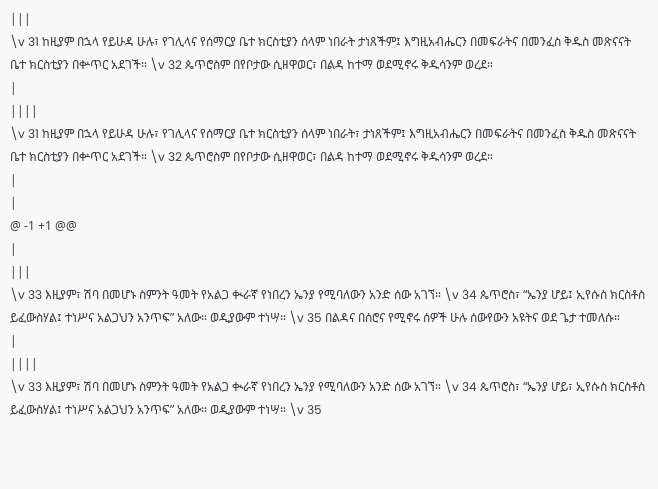|||
\v 31 ከዚያም በኋላ የይሁዳ ሁሉ፣ የገሊላና የሰማርያ ቤተ ክርስቲያን ሰላም ነበራት ታነጸችም፤ እግዚአብሔርን በመፍራትና በመንፈስ ቅዱስ መጽናናት ቤተ ክርስቲያን በቍጥር አደገች። \v 32 ጴጥሮስም በየቦታው ሲዘዋወር፣ በልዳ ከተማ ወደሚኖሩ ቅዱሳንም ወረደ።
|
||||
\v 31 ከዚያም በኋላ የይሁዳ ሁሉ፣ የገሊላና የሰማርያ ቤተ ክርስቲያን ሰላም ነበራት፣ ታነጸችም፤ እግዚአብሔርን በመፍራትና በመንፈስ ቅዱስ መጽናናት ቤተ ክርስቲያን በቍጥር አደገች። \v 32 ጴጥሮስም በየቦታው ሲዘዋወር፣ በልዳ ከተማ ወደሚኖሩ ቅዱሳንም ወረደ።
|
|
@ -1 +1 @@
|
|||
\v 33 እዚያም፣ ሽባ በመሆኑ ስምንት ዓመት የአልጋ ቊራኛ የነበረን ኤንያ የሚባለውን አንድ ሰው አገኘ። \v 34 ጴጥሮስ፣ “ኤንያ ሆይ፤ ኢየሱስ ክርስቶስ ይፈውስሃል፤ ተነሥና አልጋህን አንጥፍ” አለው። ወዲያውም ተነሣ። \v 35 በልዳና በሰሮና የሚኖሩ ሰዎች ሁሉ ሰውየውን አዩትና ወደ ጌታ ተመለሱ።
|
||||
\v 33 እዚያም፣ ሽባ በመሆኑ ስምንት ዓመት የአልጋ ቊራኛ የነበረን ኤንያ የሚባለውን አንድ ሰው አገኘ። \v 34 ጴጥሮስ፣ “ኤንያ ሆይ፣ ኢየሱስ ክርስቶስ ይፈውስሃል፤ ተነሥና አልጋህን አንጥፍ” አለው። ወዲያውም ተነሣ። \v 35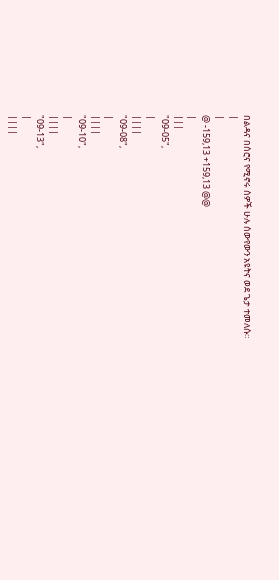በልዳና በሰሮና የሚኖሩ ሰዎች ሁሉ ሰውየውን አዩትና ወደ ጌታ ተመለሱ።
|
|
@ -159,13 +159,13 @@
|
|||
"09-05",
|
||||
"09-08",
|
||||
"09-10",
|
||||
"09-13",
|
||||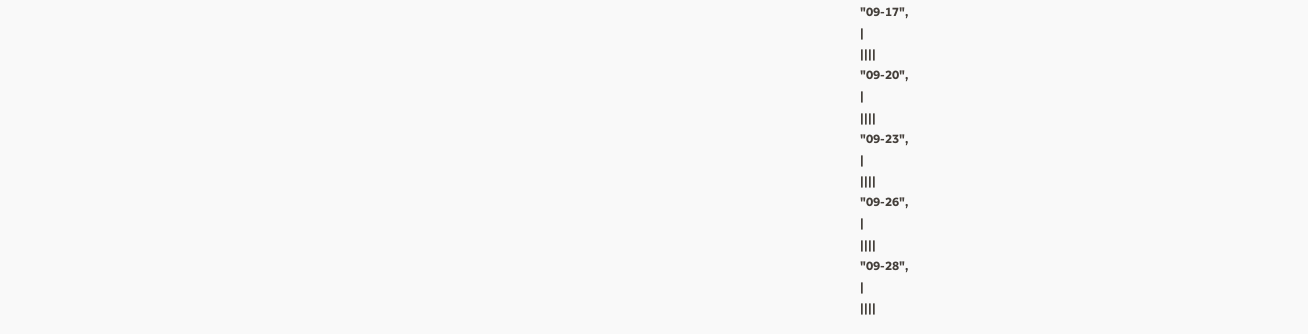"09-17",
|
||||
"09-20",
|
||||
"09-23",
|
||||
"09-26",
|
||||
"09-28",
|
||||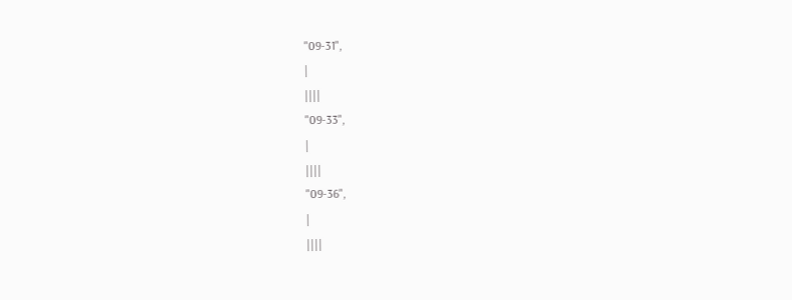"09-31",
|
||||
"09-33",
|
||||
"09-36",
|
||||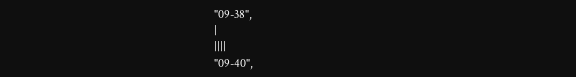"09-38",
|
||||
"09-40",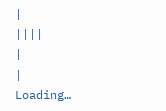|
||||
|
|
Loading…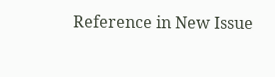Reference in New Issue